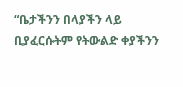“ቤታችንን በላያችን ላይ ቢያፈርሱትም የትውልድ ቀያችንን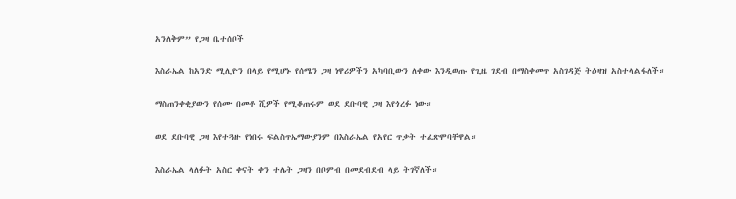አንለቅም” የጋዛ ቤተሰቦች

እስራኤል ከአንድ ሚሊዮን በላይ የሚሆኑ የሰሜን ጋዛ ነዋሪዎችን አካባቢውን ለቀው እንዲወጡ የጊዜ ገደብ በማስቀመጥ አስገዳጅ ትዕዛዝ አስተላልፋለች።

ማስጠንቀቂያውን የሰሙ በመቶ ሺዎች የሚቆጠሩም ወደ ደቡባዊ ጋዛ እየጎረፉ ነው።

ወደ ደቡባዊ ጋዛ እየተጓዙ የነበሩ ፍልስጥኤማውያንም በእስራኤል የአየር ጥቃት ተፈጽሞባቸዋል።

እስራኤል ላለፉት አስር ቀናት ቀን ተሌት ጋዛን በቦምብ በመደብደብ ላይ ትገኛለች።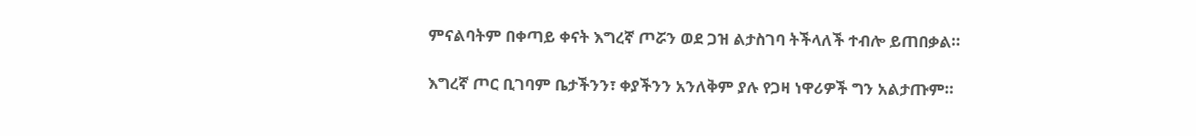ምናልባትም በቀጣይ ቀናት እግረኛ ጦሯን ወደ ጋዝ ልታስገባ ትችላለች ተብሎ ይጠበቃል።

እግረኛ ጦር ቢገባም ቤታችንን፣ ቀያችንን አንለቅም ያሉ የጋዛ ነዋሪዎች ግን አልታጡም።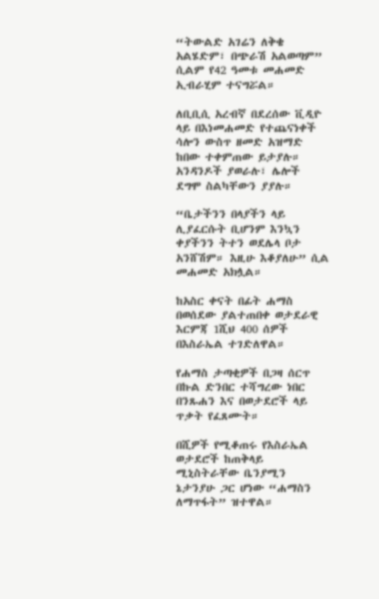“ትውልድ አገሬን ለቅቄ አልሄድም፣ በጭራሽ አልወጣም” ሲልም የ42 ዓመቱ መሐመድ ኢብራሂም ተናግሯል።

ለቢቢሲ አረብኛ በደረሰው ቪዲዮ ላይ በእነመሐመድ የተጨናነቀች ሳሎን ውስጥ ዘመድ አዝማድ ከበው ተቀምጠው ይታያሉ። አንዳንዶች ያወራሉ፣ ሌሎች ደግሞ ስልካቸውን ያያሉ።

“ቤታችንን በላያችን ላይ ሊያፈርሱት ቢሆንም እንኳን ቀያችንን ትተን ወደሌላ ቦታ አንሸሽም። እዚሁ እቆያለሁ” ሲል መሐመድ አክሏል።

ከአስር ቀናት በፊት ሐማስ በወሰደው ያልተጠበቀ ወታደራዊ እርምጃ 1ሺህ 400 ሰዎች በእስራኤል ተገድለዋል።

የሐማስ ታጣቂዎች በጋዛ ሰርጥ በኩል ድንበር ተሻግረው ነበር በንጹሐን እና በወታደሮች ላይ ጥቃት የፈጸሙት።

በሺዎች የሚቆጠሩ የእስራኤል ወታደሮች ከጠቅላይ ሚኒስትራቸው ቤንያሚን ኔታንያሁ ጋር ሆነው “ሐማስን ለማጥፋት” ዝተዋል።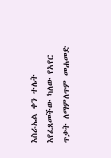እስራኤል ቀን ተሌት እየፈጸመችው ካለው የአየር ጥቃት ለማምለጥም መሐመድ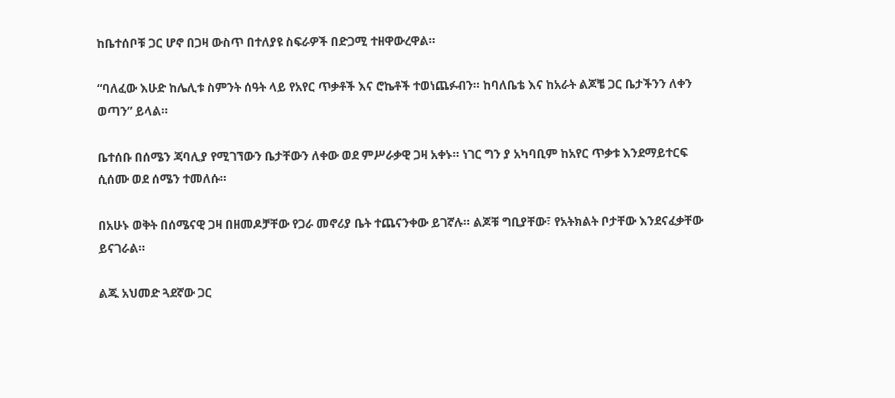ከቤተሰቦቹ ጋር ሆኖ በጋዛ ውስጥ በተለያዩ ስፍራዎች በድጋሚ ተዘዋውረዋል።

“ባለፈው እሁድ ከሌሊቱ ስምንት ሰዓት ላይ የአየር ጥቃቶች እና ሮኬቶች ተወነጨፉብን። ከባለቤቴ እና ከአራት ልጆቼ ጋር ቤታችንን ለቀን ወጣን” ይላል።

ቤተሰቡ በሰሜን ጃባሊያ የሚገኘውን ቤታቸውን ለቀው ወደ ምሥራቃዊ ጋዛ አቀኑ። ነገር ግን ያ አካባቢም ከአየር ጥቃቱ እንደማይተርፍ ሲሰሙ ወደ ሰሜን ተመለሱ።

በአሁኑ ወቅት በሰሜናዊ ጋዛ በዘመዶቻቸው የጋራ መኖሪያ ቤት ተጨናንቀው ይገኛሉ። ልጆቹ ግቢያቸው፣ የአትክልት ቦታቸው እንደናፈቃቸው ይናገራል።

ልጁ አህመድ ጓደኛው ጋር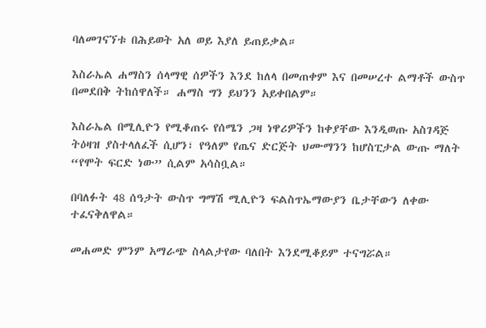ባለመገናኘቱ በሕይወት አለ ወይ እያለ ይጠይቃል።

እስራኤል ሐማስን ሰላማዊ ሰዎችን እንደ ከለላ በመጠቀም እና በመሠረተ ልማቶች ውስጥ በመደበቅ ትከሰዋለች። ሐማስ ግን ይህንን አይቀበልም።

እስራኤል በሚሊዮን የሚቆጠሩ የሰሜን ጋዛ ነዋሪዎችን ከቀያቸው እንዲወጡ አስገዳጅ ትዕዛዝ ያስተላለፈች ሲሆን፣ የዓለም የጤና ድርጅት ህሙማንን ከሆስፒታል ውጡ ማለት “የሞት ፍርድ ነው” ሲልም አሳስቧል።

በባለፉት 48 ሰዓታት ውስጥ ግማሽ ሚሊዮን ፍልስጥኤማውያን ቤታቸውን ለቀው ተፈናቅለዋል።

መሐመድ ምንም አማራጭ ስላልታየው ባለበት እንደሚቆይም ተናግሯል።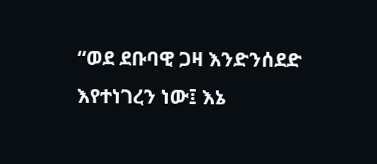“ወደ ደቡባዊ ጋዛ እንድንሰደድ እየተነገረን ነው፤ እኔ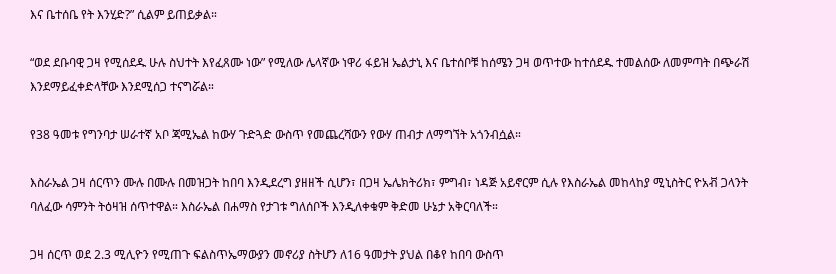እና ቤተሰቤ የት እንሂድ?” ሲልም ይጠይቃል።

“ወደ ደቡባዊ ጋዛ የሚሰደዱ ሁሉ ስህተት እየፈጸሙ ነው” የሚለው ሌላኛው ነዋሪ ፋይዝ ኤልታኒ እና ቤተሰቦቹ ከሰሜን ጋዛ ወጥተው ከተሰደዱ ተመልሰው ለመምጣት በጭራሽ እንደማይፈቀድላቸው እንደሚሰጋ ተናግሯል።

የ38 ዓመቱ የግንባታ ሠራተኛ አቦ ጃሚኤል ከውሃ ጉድጓድ ውስጥ የመጨረሻውን የውሃ ጠብታ ለማግኘት አጎንብሷል።

እስራኤል ጋዛ ሰርጥን ሙሉ በሙሉ በመዝጋት ከበባ እንዲደረግ ያዘዘች ሲሆን፣ በጋዛ ኤሌክትሪክ፣ ምግብ፣ ነዳጅ አይኖርም ሲሉ የእስራኤል መከላከያ ሚኒስትር ዮአቭ ጋላንት ባለፈው ሳምንት ትዕዛዝ ሰጥተዋል። እስራኤል በሐማስ የታገቱ ግለሰቦች እንዲለቀቁም ቅድመ ሁኔታ አቅርባለች።

ጋዛ ሰርጥ ወደ 2.3 ሚሊዮን የሚጠጉ ፍልስጥኤማውያን መኖሪያ ስትሆን ለ16 ዓመታት ያህል በቆየ ከበባ ውስጥ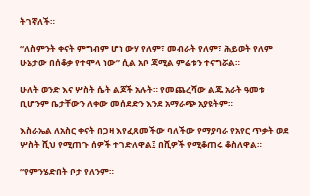ትገኛለች።

“ለስምንት ቀናት ምግብም ሆነ ውሃ የለም፣ መብራት የለም፣ ሕይወት የለም ሁኔታው በሰቆቃ የተሞላ ነው” ሲል አቦ ጃሚል ምሬቱን ተናግሯል።

ሁለት ወንድ እና ሦስት ሴት ልጆች አሉት። የመጨረሻው ልጁ አራት ዓመቱ ቢሆንም ቤታቸውን ለቀው መሰደድን እንደ አማራጭ አያዩትም።

እስራኤል ለአስር ቀናት በጋዛ እየፈጸመችው ባለችው የማያባራ የአየር ጥቃት ወደ ሦስት ሺህ የሚጠጉ ሰዎች ተገድለዋል፤ በሺዎች የሚቆጠሩ ቆስለዋል።

“የምንሄድበት ቦታ የለንም።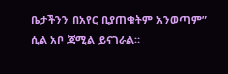ቤታችንን በአየር ቢያጠቁትም አንወጣም” ሲል አቦ ጃሚል ይናገራል።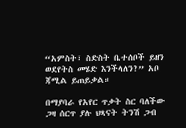“አምስት፣ ስድስት ቤተሰቦች ይዘን ወደየትስ መሄድ እንችላለን?” አቦ ጃሚል ይጠይቃል።

በማያባራ የአየር ጥቃት ስር ባለችው ጋዛ ሰርጥ ያሉ ህጻናት ትንሽ ጋብ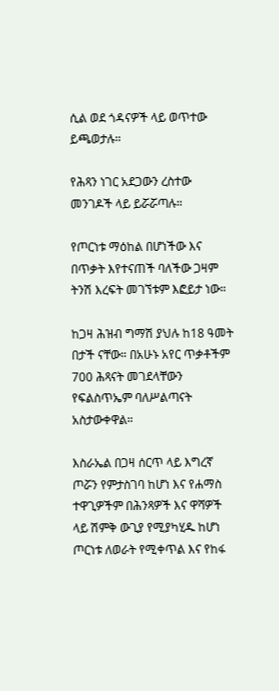ሲል ወደ ጎዳናዎች ላይ ወጥተው ይጫወታሉ።

የሕጻን ነገር አደጋውን ረስተው መንገዶች ላይ ይሯሯጣሉ።

የጦርነቱ ማዕከል በሆነችው እና በጥቃት እየተናጠች ባለችው ጋዛም ትንሽ እረፍት መገኘቱም እፎይታ ነው።

ከጋዛ ሕዝብ ግማሽ ያህሉ ከ18 ዓመት በታች ናቸው። በአሁኑ አየር ጥቃቶችም 700 ሕጻናት መገደላቸውን የፍልስጥኤም ባለሥልጣናት አስታውቀዋል።

እስራኤል በጋዛ ሰርጥ ላይ እግረኛ ጦሯን የምታስገባ ከሆነ እና የሐማስ ተዋጊዎችም በሕንጻዎች እና ዋሻዎች ላይ ሽምቅ ውጊያ የሚያካሂዱ ከሆነ ጦርነቱ ለወራት የሚቀጥል እና የከፋ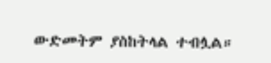ውድመትም ያስከትላል ተብሏል።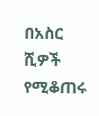በአስር ሺዎች የሚቆጠሩ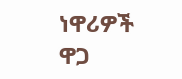ነዋሪዎች ዋጋ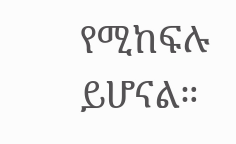የሚከፍሉ ይሆናል።